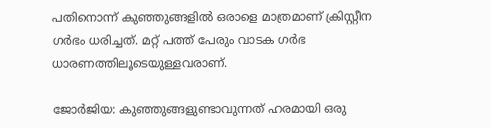പതിനൊന്ന് കുഞ്ഞുങ്ങളില്‍ ഒരാളെ മാത്രമാണ് ക്രിസ്റ്റീന ഗര്‍ഭം ധരിച്ചത്. മറ്റ് പത്ത് പേരും വാടക ഗര്‍ഭ ധാരണത്തിലൂടെയുള്ളവരാണ്.

ജോര്‍ജിയ: കുഞ്ഞുങ്ങളുണ്ടാവുന്നത് ഹരമായി ഒരു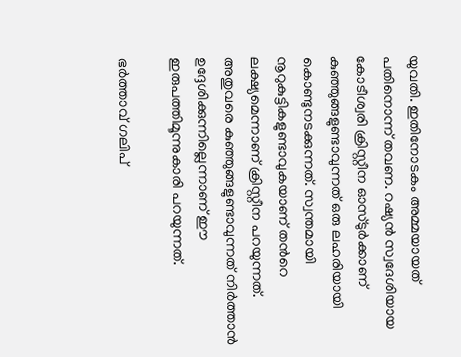യുവതി. ഇതിനോടകം അമ്മയായത് പതിനൊന്ന് തവണ. റഷ്യന്‍ സ്വദേശിയായ കോടീശ്വരി ക്രിസ്റ്റീന ഓസ്ടുര്‍ക്കാണ് കുഞ്ഞുങ്ങളുണ്ടാവുന്നത് ഒരു ലഹരിയായി കൊണ്ടുനടക്കുന്നത്. സ്വന്തമായി നൂറുകുട്ടികളുണ്ടാവുകയാണ് തന്‍റെ ലക്ഷ്യമെന്നാണ് ക്രിസ്റ്റീന പറയുന്നത്. അതുവരെ കുഞ്ഞുങ്ങളുണ്ടാവുന്നത് നിര്‍ത്താന്‍ ഉദ്ദേശിക്കുന്നില്ലെന്നാണ് ഈ ഇരുപത്തിമൂന്നുകാരി പറയുന്നത്.

ഭര്‍ത്താവ് ഗലിപ്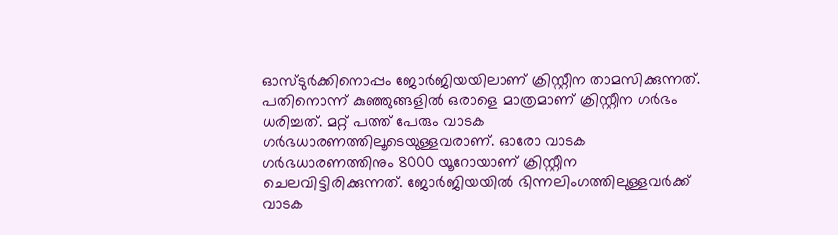ഓസ്ടുര്‍ക്കിനൊപ്പം ജോര്‍ജിയയിലാണ് ക്രിസ്റ്റീന താമസിക്കുന്നത്. പതിനൊന്ന് കുഞ്ഞുങ്ങളില്‍ ഒരാളെ മാത്രമാണ് ക്രിസ്റ്റീന ഗര്‍ഭം ധരിച്ചത്. മറ്റ് പത്ത് പേരും വാടക ഗര്‍ഭധാരണത്തിലൂടെയുള്ളവരാണ്. ഓരോ വാടക ഗര്‍ഭധാരണത്തിനും 8000 യൂറോയാണ് ക്രിസ്റ്റീന ചെലവിട്ടിരിക്കുന്നത്. ജോര്‍ജിയയില്‍ ഭിന്നലിംഗത്തിലുള്ളവര്‍ക്ക് വാടക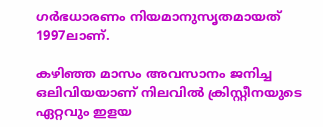ഗര്‍ഭധാരണം നിയമാനുസൃതമായത് 1997ലാണ്.

കഴിഞ്ഞ മാസം അവസാനം ജനിച്ച ഒലിവിയയാണ് നിലവില്‍ ക്രിസ്റ്റീനയുടെ ഏറ്റവും ഇളയ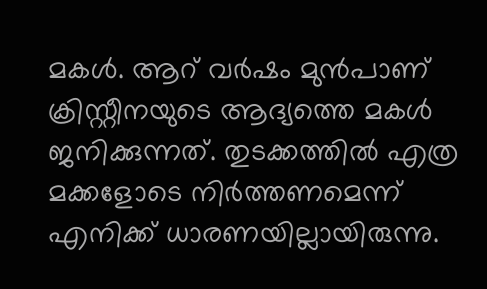മകള്‍. ആറ് വര്‍ഷം മുന്‍പാണ് ക്രിസ്റ്റീനയുടെ ആദ്യത്തെ മകള്‍ ജനിക്കുന്നത്. തുടക്കത്തില്‍ എത്ര മക്കളോടെ നിര്‍ത്തണമെന്ന് എനിക്ക് ധാരണയില്ലായിരുന്നു.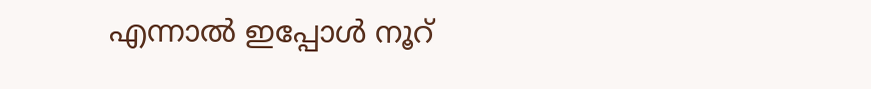എന്നാല്‍ ഇപ്പോള്‍ നൂറ്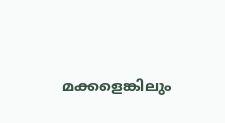മക്കളെങ്കിലും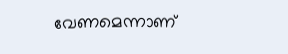വേണമെന്നാണ്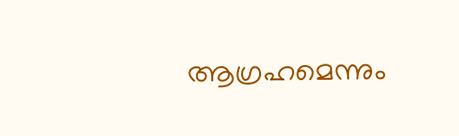ആഗ്രഹമെന്നും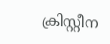ക്രിസ്റ്റീന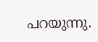പറയുന്നു.